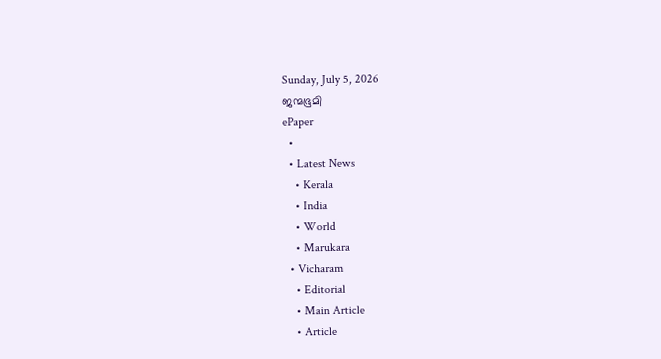Sunday, July 5, 2026
ജന്മഭൂമി
ePaper
  •
  • Latest News
    • Kerala
    • India
    • World
    • Marukara
  • Vicharam
    • Editorial
    • Main Article
    • Article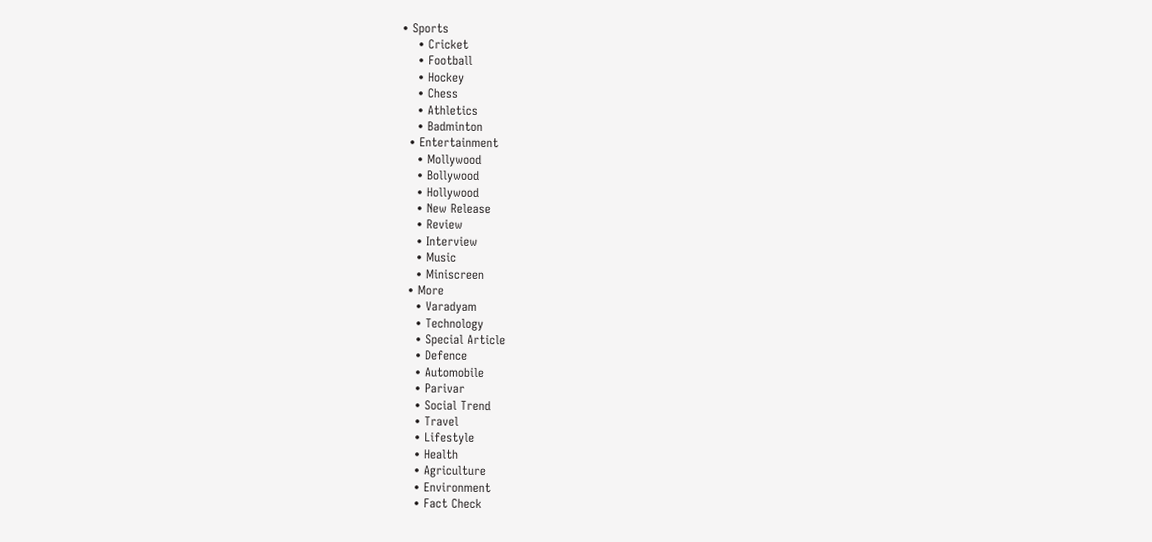• Sports
    • Cricket
    • Football
    • Hockey
    • Chess
    • Athletics
    • Badminton
  • Entertainment
    • Mollywood
    • Bollywood
    • Hollywood
    • New Release
    • Review
    • Interview
    • Music
    • Miniscreen
  • More
    • Varadyam
    • Technology
    • Special Article
    • Defence
    • Automobile
    • Parivar
    • Social Trend
    • Travel
    • Lifestyle
    • Health
    • Agriculture
    • Environment
    • Fact Check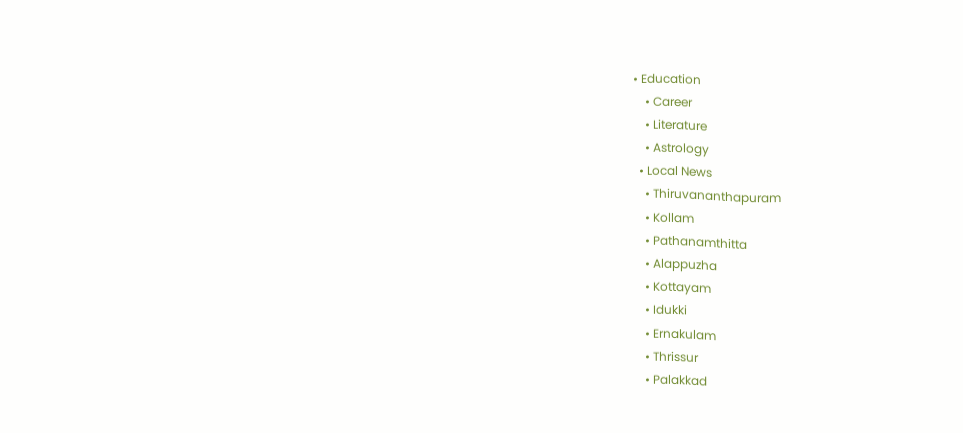• Education
    • Career
    • Literature
    • Astrology
  • Local News
    • Thiruvananthapuram
    • Kollam
    • Pathanamthitta
    • Alappuzha
    • Kottayam
    • Idukki
    • Ernakulam
    • Thrissur
    • Palakkad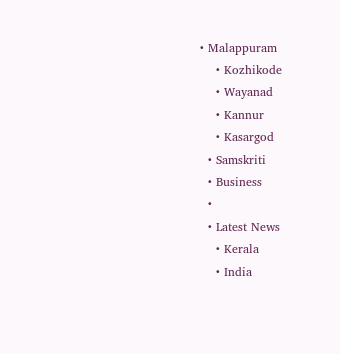• Malappuram
    • Kozhikode
    • Wayanad
    • Kannur
    • Kasargod
  • Samskriti
  • Business
  •
  • Latest News
    • Kerala
    • India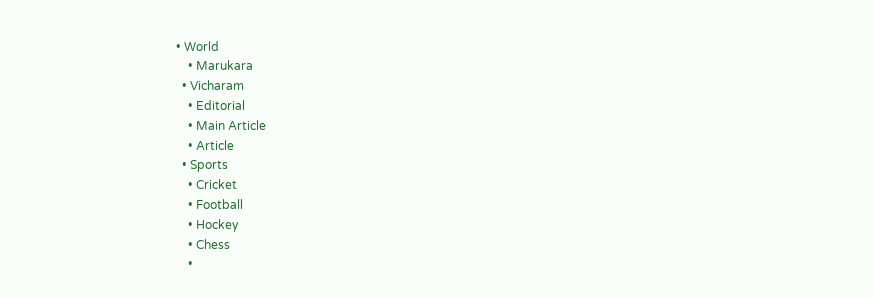• World
    • Marukara
  • Vicharam
    • Editorial
    • Main Article
    • Article
  • Sports
    • Cricket
    • Football
    • Hockey
    • Chess
    •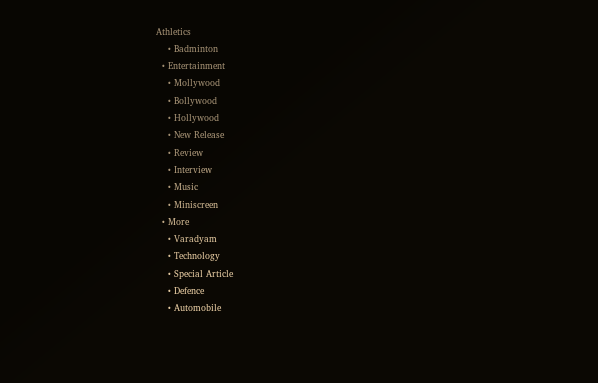Athletics
    • Badminton
  • Entertainment
    • Mollywood
    • Bollywood
    • Hollywood
    • New Release
    • Review
    • Interview
    • Music
    • Miniscreen
  • More
    • Varadyam
    • Technology
    • Special Article
    • Defence
    • Automobile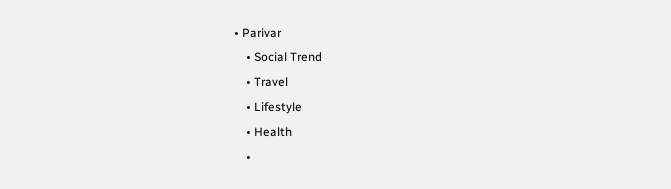• Parivar
    • Social Trend
    • Travel
    • Lifestyle
    • Health
    •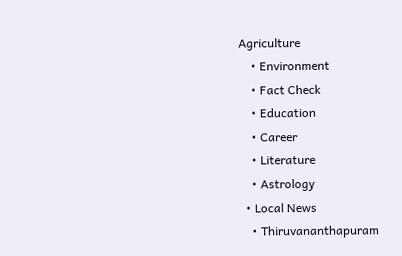Agriculture
    • Environment
    • Fact Check
    • Education
    • Career
    • Literature
    • Astrology
  • Local News
    • Thiruvananthapuram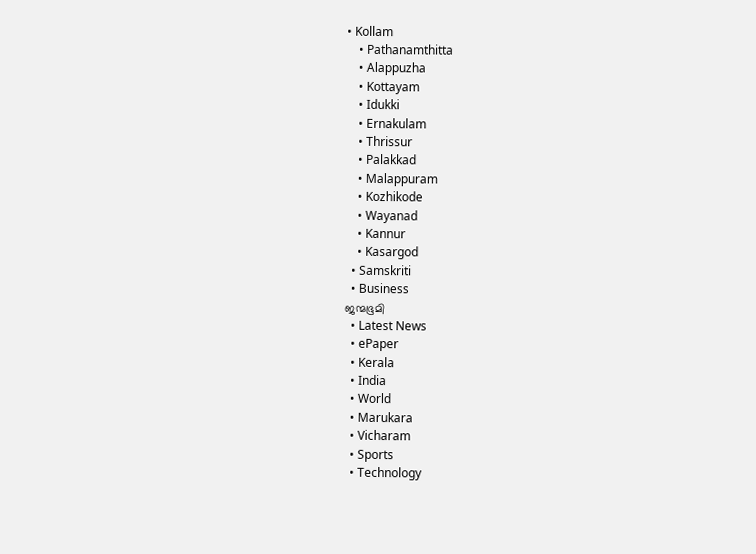• Kollam
    • Pathanamthitta
    • Alappuzha
    • Kottayam
    • Idukki
    • Ernakulam
    • Thrissur
    • Palakkad
    • Malappuram
    • Kozhikode
    • Wayanad
    • Kannur
    • Kasargod
  • Samskriti
  • Business
ജന്മഭൂമി
  • Latest News
  • ePaper
  • Kerala
  • India
  • World
  • Marukara
  • Vicharam
  • Sports
  • Technology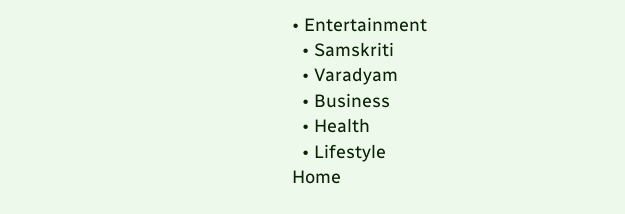• Entertainment
  • Samskriti
  • Varadyam
  • Business
  • Health
  • Lifestyle
Home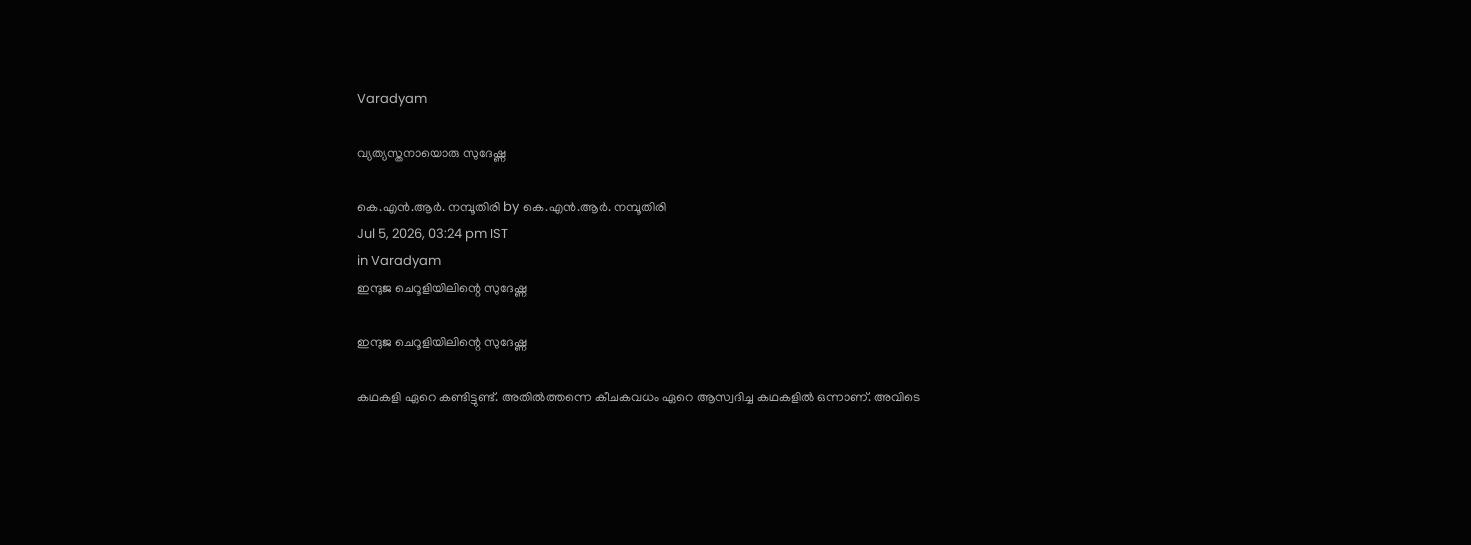Varadyam

വ്യത്യസ്തനായൊരു സുദേഷ്ണ

കെ.എന്‍.ആര്‍. നമ്പൂതിരി by കെ.എന്‍.ആര്‍. നമ്പൂതിരി
Jul 5, 2026, 03:24 pm IST
in Varadyam
ഇന്ദുജ ചെറൂളിയിലിന്റെ സുദേഷ്ണ

ഇന്ദുജ ചെറൂളിയിലിന്റെ സുദേഷ്ണ

കഥകളി ഏറെ കണ്ടിട്ടുണ്ട്. അതില്‍ത്തന്നെ കീചകവധം ഏറെ ആസ്വദിച്ച കഥകളില്‍ ഒന്നാണ്. അവിടെ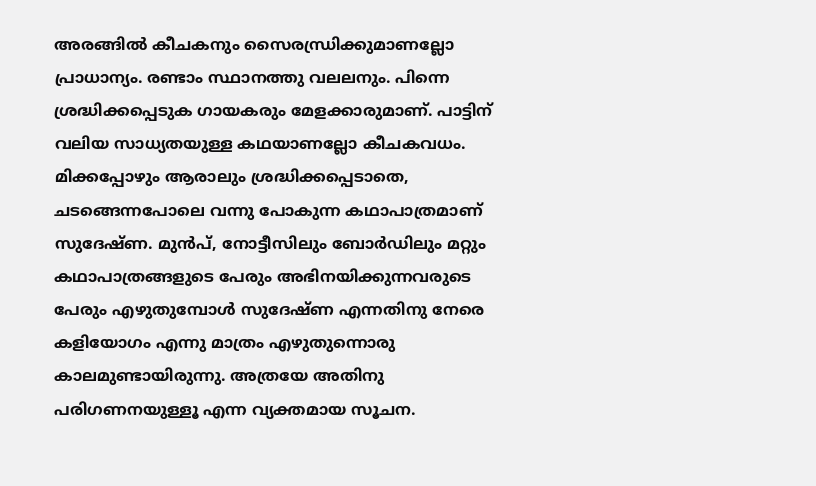അരങ്ങില്‍ കീചകനും സൈരന്ധ്രിക്കുമാണല്ലോ പ്രാധാന്യം. രണ്ടാം സ്ഥാനത്തു വലലനും. പിന്നെ ശ്രദ്ധിക്കപ്പെടുക ഗായകരും മേളക്കാരുമാണ്. പാട്ടിന് വലിയ സാധ്യതയുള്ള കഥയാണല്ലോ കീചകവധം. മിക്കപ്പോഴും ആരാലും ശ്രദ്ധിക്കപ്പെടാതെ, ചടങ്ങെന്നപോലെ വന്നു പോകുന്ന കഥാപാത്രമാണ് സുദേഷ്ണ. മുന്‍പ്, നോട്ടീസിലും ബോര്‍ഡിലും മറ്റും കഥാപാത്രങ്ങളുടെ പേരും അഭിനയിക്കുന്നവരുടെ പേരും എഴുതുമ്പോള്‍ സുദേഷ്ണ എന്നതിനു നേരെ കളിയോഗം എന്നു മാത്രം എഴുതുന്നൊരു കാലമുണ്ടായിരുന്നു. അത്രയേ അതിനു പരിഗണനയുള്ളൂ എന്ന വ്യക്തമായ സൂചന.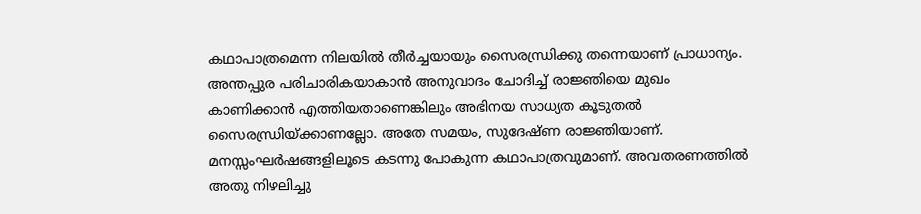കഥാപാത്രമെന്ന നിലയില്‍ തീര്‍ച്ചയായും സൈരന്ധ്രിക്കു തന്നെയാണ് പ്രാധാന്യം. അന്തപ്പുര പരിചാരികയാകാന്‍ അനുവാദം ചോദിച്ച് രാജ്ഞിയെ മുഖം കാണിക്കാന്‍ എത്തിയതാണെങ്കിലും അഭിനയ സാധ്യത കൂടുതല്‍ സൈരന്ധ്രിയ്‌ക്കാണല്ലോ. അതേ സമയം, സുദേഷ്ണ രാജ്ഞിയാണ്. മനസ്സംഘര്‍ഷങ്ങളിലൂടെ കടന്നു പോകുന്ന കഥാപാത്രവുമാണ്. അവതരണത്തില്‍ അതു നിഴലിച്ചു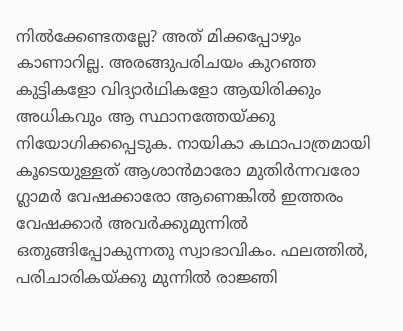നില്‍ക്കേണ്ടതല്ലേ? അത് മിക്കപ്പോഴും കാണാറില്ല. അരങ്ങുപരിചയം കുറഞ്ഞ കുട്ടികളോ വിദ്യാര്‍ഥികളോ ആയിരിക്കും അധികവും ആ സ്ഥാനത്തേയ്‌ക്കു നിയോഗിക്കപ്പെടുക. നായികാ കഥാപാത്രമായി കൂടെയുള്ളത് ആശാന്‍മാരോ മുതിര്‍ന്നവരോ ഗ്ലാമര്‍ വേഷക്കാരോ ആണെങ്കില്‍ ഇത്തരം വേഷക്കാര്‍ അവര്‍ക്കുമുന്നില്‍ ഒതുങ്ങിപ്പോകുന്നതു സ്വാഭാവികം. ഫലത്തില്‍, പരിചാരികയ്‌ക്കു മുന്നില്‍ രാജ്ഞി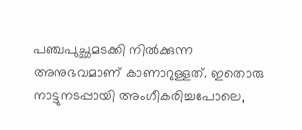പഞ്ചപുച്ഛമടക്കി നില്‍ക്കുന്ന അനുഭവമാണ് കാണാറുള്ളത്. ഇതൊരു നാട്ടുനടപ്പായി അംഗീകരിച്ചപോലെ,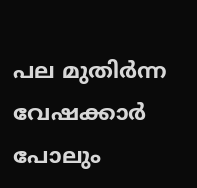പല മുതിര്‍ന്ന വേഷക്കാര്‍ പോലും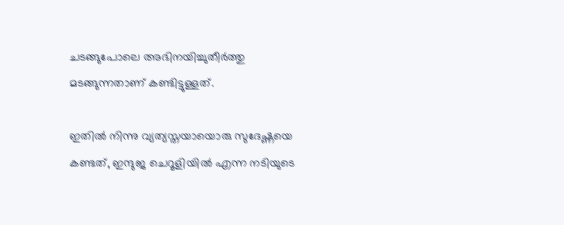ചടങ്ങുപോലെ അഭിനയിച്ചുതീര്‍ത്തു മടങ്ങുന്നതാണ് കണ്ടിട്ടുള്ളത്.

ഇതില്‍ നിന്നു വ്യത്യസ്തയായൊരു സുദേഷ്ണയെ കണ്ടത്, ഇന്ദുജ ചെറൂളിയില്‍ എന്ന നടിയുടെ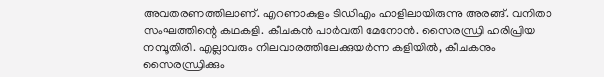അവതരണത്തിലാണ്. എറണാകുളം ടിഡിഎം ഹാളിലായിരുന്നു അരങ്ങ്. വനിതാ സംഘത്തിന്റെ കഥകളി. കീചകന്‍ പാര്‍വതി മേനോന്‍. സൈരന്ധ്രി ഹരിപ്രിയ നമ്പൂതിരി. എല്ലാവരും നിലവാരത്തിലേക്കുയര്‍ന്ന കളിയില്‍, കീചകനും സൈരന്ധ്രിക്കും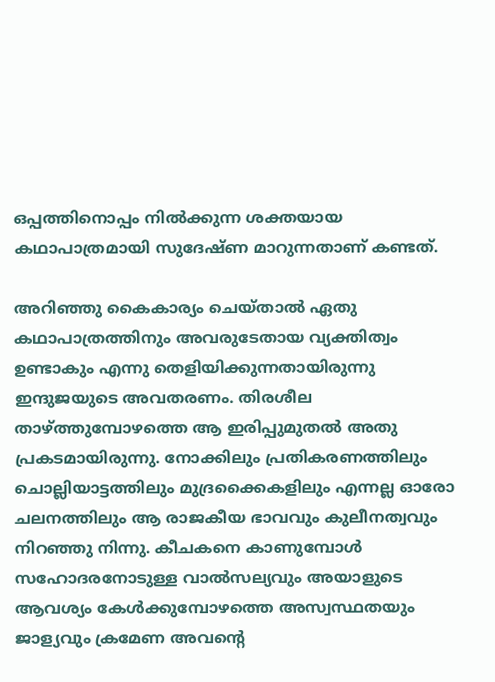ഒപ്പത്തിനൊപ്പം നില്‍ക്കുന്ന ശക്തയായ കഥാപാത്രമായി സുദേഷ്ണ മാറുന്നതാണ് കണ്ടത്.

അറിഞ്ഞു കൈകാര്യം ചെയ്താല്‍ ഏതു കഥാപാത്രത്തിനും അവരുടേതായ വ്യക്തിത്വം ഉണ്ടാകും എന്നു തെളിയിക്കുന്നതായിരുന്നു ഇന്ദുജയുടെ അവതരണം. തിരശീല താഴ്‌ത്തുമ്പോഴത്തെ ആ ഇരിപ്പുമുതല്‍ അതു പ്രകടമായിരുന്നു. നോക്കിലും പ്രതികരണത്തിലും ചൊല്ലിയാട്ടത്തിലും മുദ്രക്കൈകളിലും എന്നല്ല ഓരോ ചലനത്തിലും ആ രാജകീയ ഭാവവും കുലീനത്വവും നിറഞ്ഞു നിന്നു. കീചകനെ കാണുമ്പോള്‍ സഹോദരനോടുള്ള വാല്‍സല്യവും അയാളുടെ ആവശ്യം കേള്‍ക്കുമ്പോഴത്തെ അസ്വസ്ഥതയും ജാള്യവും ക്രമേണ അവന്റെ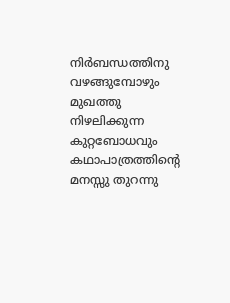നിര്‍ബന്ധത്തിനു വഴങ്ങുമ്പോഴും മുഖത്തു നിഴലിക്കുന്ന കുറ്റബോധവും കഥാപാത്രത്തിന്റെ മനസ്സു തുറന്നു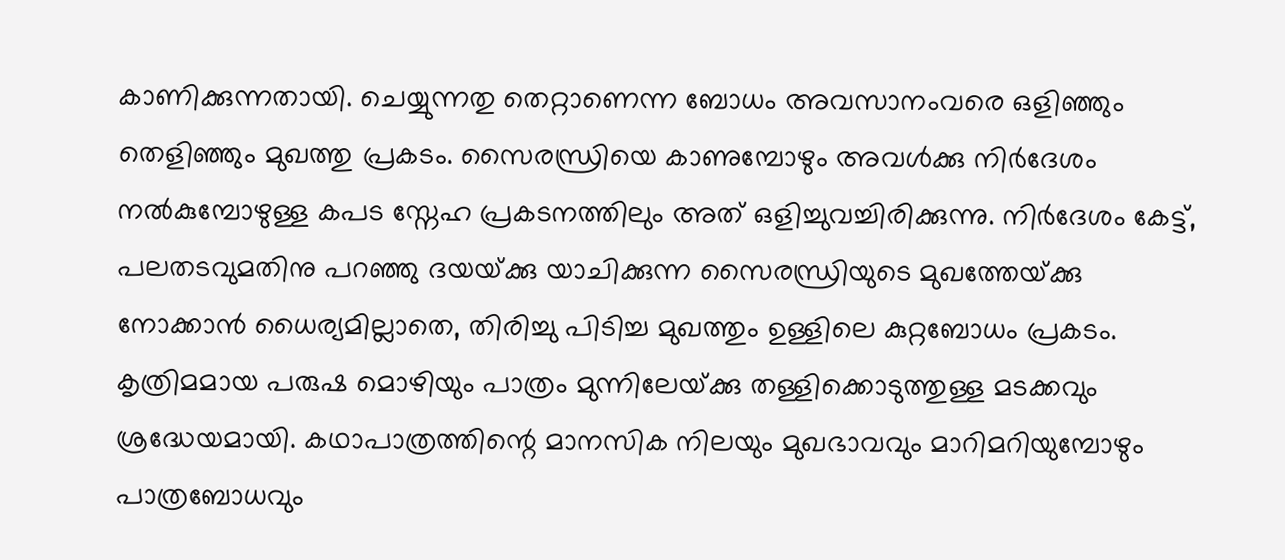കാണിക്കുന്നതായി. ചെയ്യുന്നതു തെറ്റാണെന്ന ബോധം അവസാനംവരെ ഒളിഞ്ഞും തെളിഞ്ഞും മുഖത്തു പ്രകടം. സൈരന്ധ്രിയെ കാണുമ്പോഴും അവള്‍ക്കു നിര്‍ദേശം നല്‍കുമ്പോഴുള്ള കപട സ്നേഹ പ്രകടനത്തിലും അത് ഒളിച്ചുവച്ചിരിക്കുന്നു. നിര്‍ദേശം കേട്ട്, പലതടവുമതിനു പറഞ്ഞു ദയയ്‌ക്കു യാചിക്കുന്ന സൈരന്ധ്രിയുടെ മുഖത്തേയ്‌ക്കു നോക്കാന്‍ ധൈര്യമില്ലാതെ, തിരിച്ചു പിടിച്ച മുഖത്തും ഉള്ളിലെ കുറ്റബോധം പ്രകടം. കൃത്രിമമായ പരുഷ മൊഴിയും പാത്രം മുന്നിലേയ്‌ക്കു തള്ളിക്കൊടുത്തുള്ള മടക്കവും ശ്രദ്ധേയമായി. കഥാപാത്രത്തിന്റെ മാനസിക നിലയും മുഖഭാവവും മാറിമറിയുമ്പോഴും പാത്രബോധവും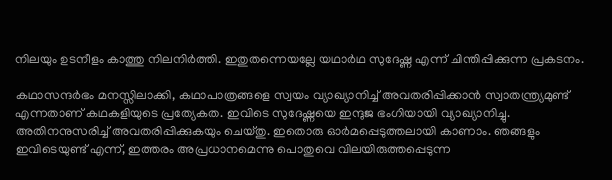നിലയും ഉടനീളം കാത്തു നിലനിര്‍ത്തി. ഇതുതന്നെയല്ലേ യഥാര്‍ഥ സുദേഷ്ണ എന്ന് ചിന്തിപ്പിക്കുന്ന പ്രകടനം.

കഥാസന്ദര്‍ഭം മനസ്സിലാക്കി, കഥാപാത്രങ്ങളെ സ്വയം വ്യാഖ്യാനിച്ച് അവതരിപ്പിക്കാന്‍ സ്വാതന്ത്ര്യമുണ്ട് എന്നതാണ് കഥകളിയുടെ പ്രത്യേകത. ഇവിടെ സുദേഷ്ണയെ ഇന്ദുജ ഭംഗിയായി വ്യാഖ്യാനിച്ചു. അതിനനുസരിച്ച് അവതരിപ്പിക്കുകയും ചെയ്തു. ഇതൊരു ഓര്‍മപ്പെടുത്തലായി കാണാം. ഞങ്ങളും ഇവിടെയുണ്ട് എന്ന്, ഇത്തരം അപ്രധാനമെന്നു പൊതുവെ വിലയിരുത്തപ്പെടുന്ന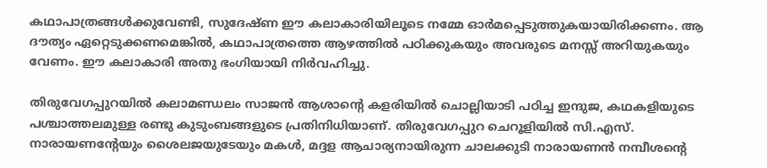കഥാപാത്രങ്ങള്‍ക്കുവേണ്ടി, സുദേഷ്ണ ഈ കലാകാരിയിലൂടെ നമ്മേ ഓര്‍മപ്പെടുത്തുകയായിരിക്കണം. ആ ദൗത്യം ഏറ്റെടുക്കണമെങ്കില്‍, കഥാപാത്രത്തെ ആഴത്തില്‍ പഠിക്കുകയും അവരുടെ മനസ്സ് അറിയുകയും വേണം. ഈ കലാകാരി അതു ഭംഗിയായി നിര്‍വഹിച്ചു.

തിരുവേഗപ്പുറയില്‍ കലാമണ്ഡലം സാജന്‍ ആശാന്റെ കളരിയില്‍ ചൊല്ലിയാടി പഠിച്ച ഇന്ദുജ, കഥകളിയുടെ പശ്ചാത്തലമുള്ള രണ്ടു കുടുംബങ്ങളുടെ പ്രതിനിധിയാണ്. തിരുവേഗപ്പുറ ചെറൂളിയില്‍ സി.എസ്. നാരായണന്റേയും ശൈലജയുടേയും മകള്‍, മദ്ദള ആചാര്യനായിരുന്ന ചാലക്കുടി നാരായണന്‍ നമ്പീശന്റെ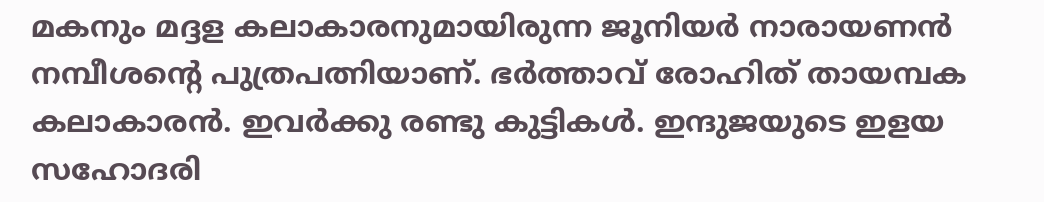മകനും മദ്ദള കലാകാരനുമായിരുന്ന ജൂനിയര്‍ നാരായണന്‍ നമ്പീശന്റെ പുത്രപത്നിയാണ്. ഭര്‍ത്താവ് രോഹിത് തായമ്പക കലാകാരന്‍. ഇവര്‍ക്കു രണ്ടു കുട്ടികള്‍. ഇന്ദുജയുടെ ഇളയ സഹോദരി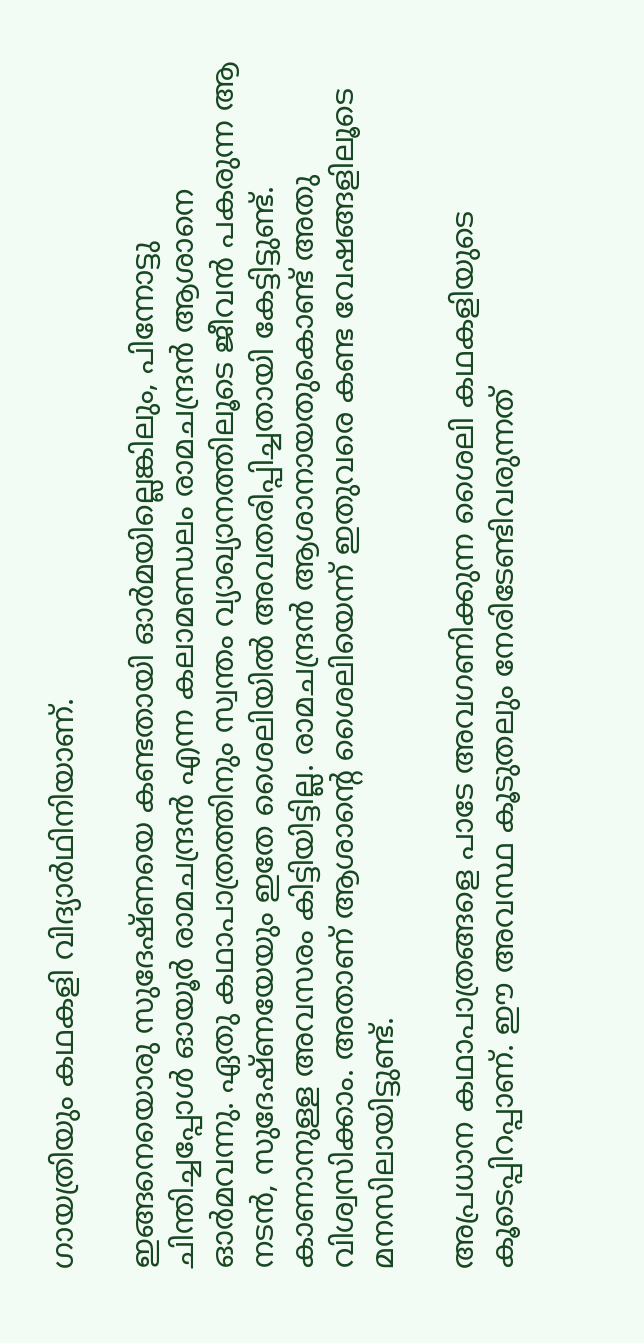ഗായത്രിയും കഥകളി വിദ്യാര്‍ഥിനിയാണ്.

ഇങ്ങനെയൊരു സുദേഷ്ണയെ കണ്ടതായി ഓര്‍മയില്ലെങ്കിലും, പിന്നോട്ടു ചിന്തിച്ചപ്പോള്‍ ഓയൂര്‍ രാമചന്ദ്രന്‍ എന്ന കലാമണ്ഡലം രാമചന്ദ്രന്‍ ആശാനെ ഓര്‍മവന്നു. ഏതു കഥാപാത്രത്തിനും സ്വന്തം വ്യാഖ്യാനത്തിലൂടെ ജീവന്‍ പകരുന്ന ആ നടന്‍, സുദേഷ്ണയേയും ഇതേ ശൈലിയില്‍ അവതരിപ്പിച്ചതായി കേട്ടിട്ടുണ്ട്. കാണാനുള്ള അവസരം കിട്ടിയിട്ടില്ല. രാമചന്ദ്രന്‍ ആശാനായതുകൊണ്ട് അതു വിശ്വസിക്കാം. അതാണ് ആശാന്റെ ശൈലിയെന്ന് ഇതുവരെ കണ്ട വേഷങ്ങളിലൂടെ മനസിലായിട്ടുണ്ട്.

അപ്രധാന കഥാപാത്രങ്ങളെ പാടേ അവഗണിക്കുന്ന ശൈലി കഥകളിയുടെ കൂടെപ്പിറപ്പാണ്. ഈ അവസ്ഥ കൂടുതലും നേരിടേണ്ടിവരുന്നത്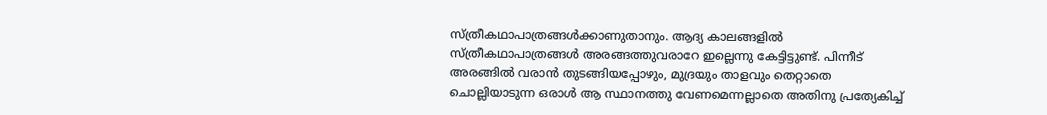സ്ത്രീകഥാപാത്രങ്ങള്‍ക്കാണുതാനും. ആദ്യ കാലങ്ങളില്‍ സ്ത്രീകഥാപാത്രങ്ങള്‍ അരങ്ങത്തുവരാറേ ഇല്ലെന്നു കേട്ടിട്ടുണ്ട്. പിന്നീട് അരങ്ങില്‍ വരാന്‍ തുടങ്ങിയപ്പോഴും, മുദ്രയും താളവും തെറ്റാതെ ചൊല്ലിയാടുന്ന ഒരാള്‍ ആ സ്ഥാനത്തു വേണമെന്നല്ലാതെ അതിനു പ്രത്യേകിച്ച്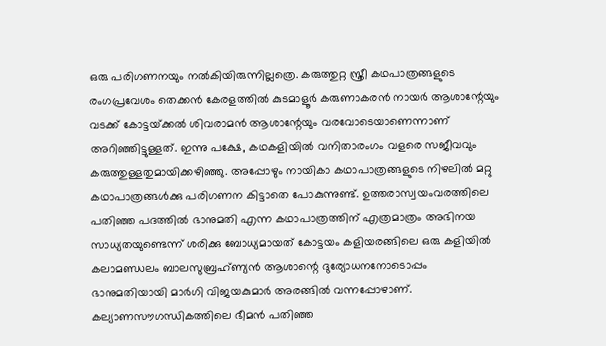ഒരു പരിഗണനയും നല്‍കിയിരുന്നില്ലത്രെ. കരുത്തുറ്റ സ്ത്രീ കഥപാത്രങ്ങളുടെ രംഗപ്രവേശം തെക്കന്‍ കേരളത്തില്‍ കുടമാളൂര്‍ കരുണാകരന്‍ നായര്‍ ആശാന്റേയും വടക്ക് കോട്ടയ്‌ക്കല്‍ ശിവരാമന്‍ ആശാന്റേയും വരവോടെയാണെന്നാണ് അറിഞ്ഞിട്ടുള്ളത്. ഇന്നു പക്ഷേ, കഥകളിയില്‍ വനിതാരംഗം വളരെ സജീവവും കരുത്തുള്ളതുമായിക്കഴിഞ്ഞു. അപ്പോഴും നായികാ കഥാപാത്രങ്ങളുടെ നിഴലില്‍ മറ്റു കഥാപാത്രങ്ങള്‍ക്കു പരിഗണന കിട്ടാതെ പോകുന്നുണ്ട്. ഉത്തരാസ്വയംവരത്തിലെ പതിഞ്ഞ പദത്തില്‍ ഭാനുമതി എന്ന കഥാപാത്രത്തിന് എത്രമാത്രം അഭിനയ സാധ്യതയുണ്ടെന്ന് ശരിക്കു ബോധ്യമായത് കോട്ടയം കളിയരങ്ങിലെ ഒരു കളിയില്‍ കലാമണ്ഡലം ബാലസുബ്രഹ്ണ്യന്‍ ആശാന്റെ ദുര്യോധനനോടൊപ്പം ഭാനുമതിയായി മാര്‍ഗി വിജയകുമാര്‍ അരങ്ങില്‍ വന്നപ്പോഴാണ്. കല്യാണസൗഗന്ധികത്തിലെ ഭീമന്‍ പതിഞ്ഞ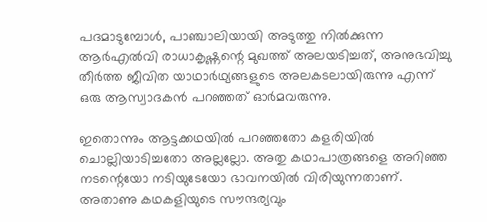പദമാടുമ്പോള്‍, പാഞ്ചാലിയായി അടുത്തു നില്‍ക്കുന്ന ആര്‍എല്‍വി രാധാകൃഷ്ണന്റെ മുഖത്ത് അലയടിച്ചത്, അനുഭവിച്ചു തീര്‍ത്ത ജീവിത യാഥാര്‍ഥ്യങ്ങളുടെ അലകടലായിരുന്നു എന്ന് ഒരു ആസ്വാദകന്‍ പറഞ്ഞത് ഓര്‍മവരുന്നു.

ഇതൊന്നും ആട്ടക്കഥയില്‍ പറഞ്ഞതോ കളരിയില്‍ ചൊല്ലിയാടിച്ചതോ അല്ലല്ലോ. അതു കഥാപാത്രങ്ങളെ അറിഞ്ഞ നടന്റെയോ നടിയുടേയോ ഭാവനയില്‍ വിരിയുന്നതാണ്. അതാണു കഥകളിയുടെ സൗന്ദര്യവും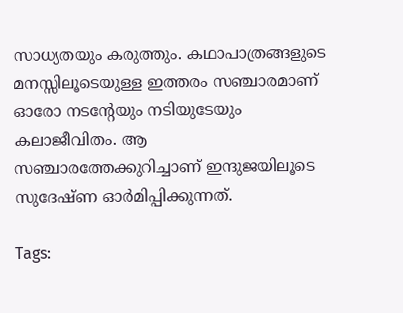സാധ്യതയും കരുത്തും. കഥാപാത്രങ്ങളുടെ മനസ്സിലൂടെയുള്ള ഇത്തരം സഞ്ചാരമാണ് ഓരോ നടന്റേയും നടിയുടേയും കലാജീവിതം. ആ സഞ്ചാരത്തേക്കുറിച്ചാണ് ഇന്ദുജയിലൂടെ സുദേഷ്ണ ഓര്‍മിപ്പിക്കുന്നത്.

Tags: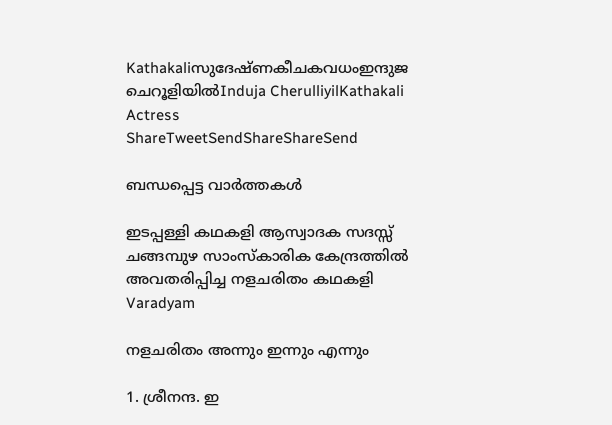Kathakaliസുദേഷ്ണകീചകവധംഇന്ദുജ ചെറൂളിയില്‍Induja CherulliyilKathakali Actress
ShareTweetSendShareShareSend

ബന്ധപ്പെട്ട വാര്‍ത്തകള്‍

ഇടപ്പള്ളി കഥകളി ആസ്വാദക സദസ്സ് ചങ്ങമ്പുഴ സാംസ്‌കാരിക കേന്ദ്രത്തില്‍ അവതരിപ്പിച്ച നളചരിതം കഥകളി
Varadyam

നളചരിതം അന്നും ഇന്നും എന്നും

1. ശ്രീനന്ദ. ഇ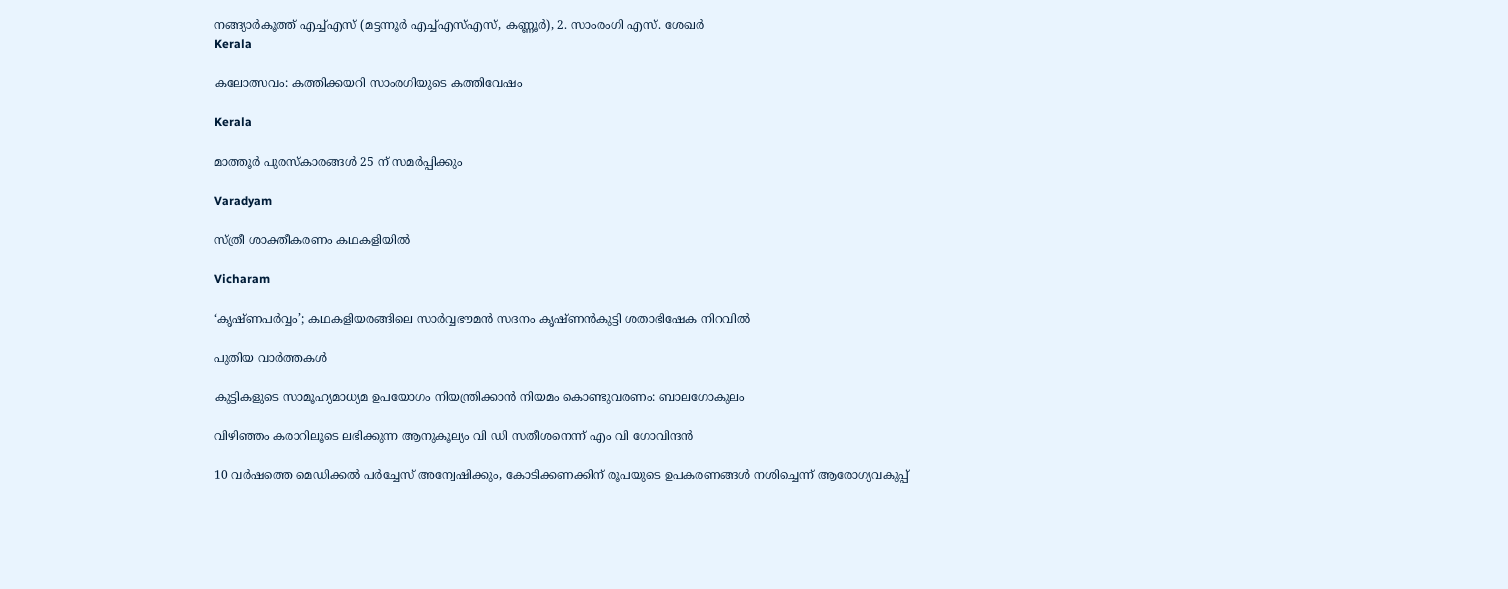നങ്ങ്യാര്‍കൂത്ത് എച്ച്എസ് (മട്ടന്നൂര്‍ എച്ച്എസ്എസ്, കണ്ണൂര്‍), 2. സാംരംഗി എസ്. ശേഖര്‍
Kerala

കലോത്സവം: കത്തിക്കയറി സാംരഗിയുടെ കത്തിവേഷം

Kerala

മാത്തൂർ പുരസ്‌കാരങ്ങൾ 25 ന് സമർപ്പിക്കും

Varadyam

സ്ത്രീ ശാക്തീകരണം കഥകളിയില്‍

Vicharam

‘കൃഷ്ണപര്‍വ്വം’; കഥകളിയരങ്ങിലെ സാര്‍വ്വഭൗമന്‍ സദനം കൃഷ്ണന്‍കുട്ടി ശതാഭിഷേക നിറവില്‍

പുതിയ വാര്‍ത്തകള്‍

കുട്ടികളുടെ സാമൂഹ്യമാധ്യമ ഉപയോഗം നിയന്ത്രിക്കാന്‍ നിയമം കൊണ്ടുവരണം: ബാലഗോകുലം

വിഴിഞ്ഞം കരാറിലൂടെ ലഭിക്കുന്ന ആനുകൂല്യം വി ഡി സതീശനെന്ന് എം വി ഗോവിന്ദന്‍

10 വര്‍ഷത്തെ മെഡിക്കല്‍ പര്‍ച്ചേസ് അന്വേഷിക്കും, കോടിക്കണക്കിന് രൂപയുടെ ഉപകരണങ്ങള്‍ നശിച്ചെന്ന് ആരോഗ്യവകുപ്പ്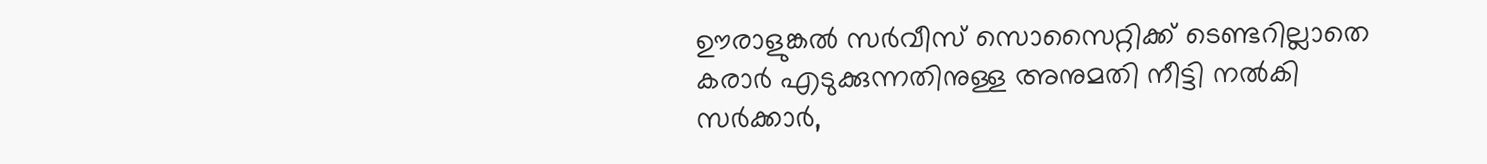ഊരാളുങ്കല്‍ സര്‍വീസ് സൊസൈറ്റിക്ക് ടെണ്ടറില്ലാതെ കരാര്‍ എടുക്കുന്നതിനുള്ള അനുമതി നീട്ടി നല്‍കി സര്‍ക്കാര്‍,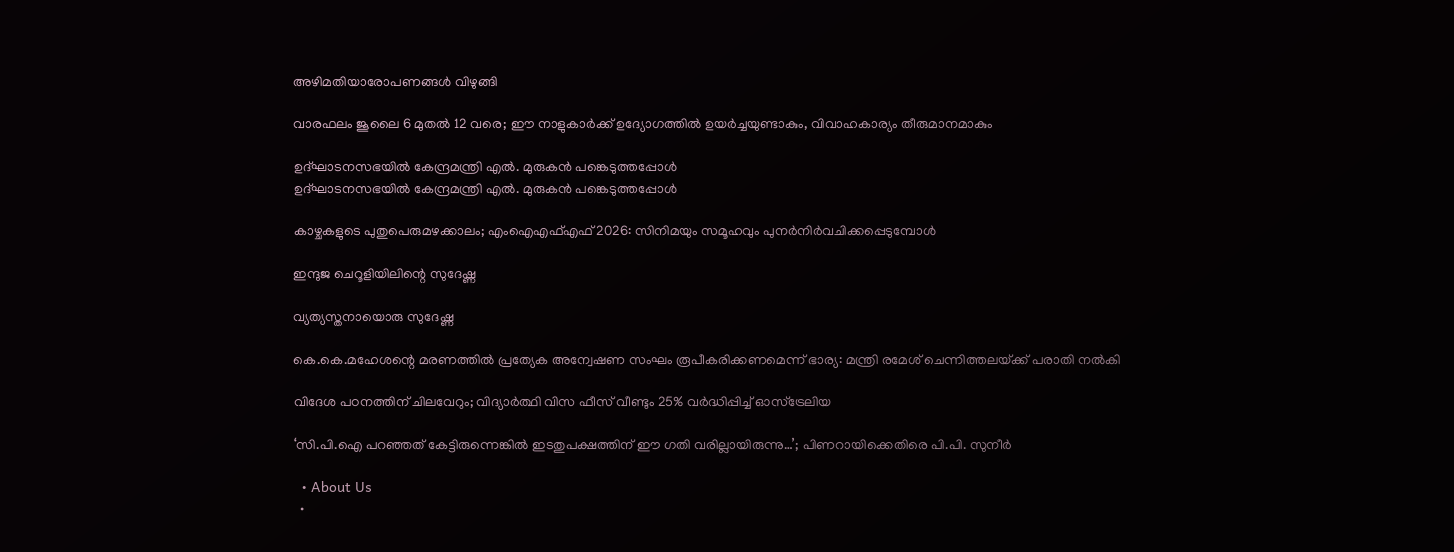അഴിമതിയാരോപണങ്ങള്‍ വിഴുങ്ങി

വാരഫലം ജൂലൈ 6 മുതല്‍ 12 വരെ; ഈ നാളുകാര്‍ക്ക് ഉദ്യോഗത്തില്‍ ഉയര്‍ച്ചയുണ്ടാകും, വിവാഹകാര്യം തീരുമാനമാകും

ഉദ്ഘാടനസഭയില്‍ കേന്ദ്രമന്ത്രി എല്‍. മുരുകന്‍ പങ്കെടുത്തപ്പോള്‍
ഉദ്ഘാടനസഭയില്‍ കേന്ദ്രമന്ത്രി എല്‍. മുരുകന്‍ പങ്കെടുത്തപ്പോള്‍

കാഴ്ചകളുടെ പുതുപെരുമഴക്കാലം; എംഐഎഫ്എഫ് 2026: സിനിമയും സമൂഹവും പുനര്‍നിര്‍വചിക്കപ്പെടുമ്പോള്‍

ഇന്ദുജ ചെറൂളിയിലിന്റെ സുദേഷ്ണ

വ്യത്യസ്തനായൊരു സുദേഷ്ണ

കെ.കെ.മഹേശന്റെ മരണത്തില്‍ പ്രത്യേക അന്വേഷണ സംഘം രൂപീകരിക്കണമെന്ന് ഭാര്യ: മന്ത്രി രമേശ് ചെന്നിത്തലയ്‌ക്ക് പരാതി നല്‍കി

വിദേശ പഠനത്തിന് ചിലവേറും; വിദ്യാർത്ഥി വിസ ഫീസ് വീണ്ടും 25% വർദ്ധിപ്പിച്ച് ഓസ്ട്രേലിയ

‘സി.പി.ഐ പറഞ്ഞത് കേട്ടിരുന്നെങ്കിൽ ഇടതുപക്ഷത്തിന് ഈ ഗതി വരില്ലായിരുന്നു…’; പിണറായിക്കെതിരെ പി.പി. സുനീർ

  • About Us
  •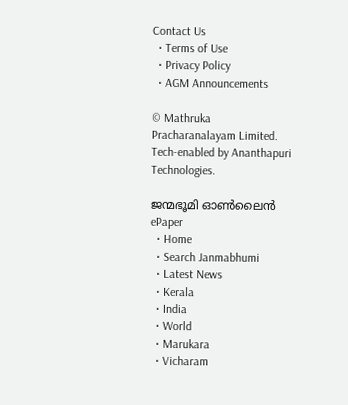Contact Us
  • Terms of Use
  • Privacy Policy
  • AGM Announcements

© Mathruka Pracharanalayam Limited.
Tech-enabled by Ananthapuri Technologies.

ജന്മഭൂമി ഓണ്‍ലൈന്‍
ePaper
  • Home
  • Search Janmabhumi
  • Latest News
  • Kerala
  • India
  • World
  • Marukara
  • Vicharam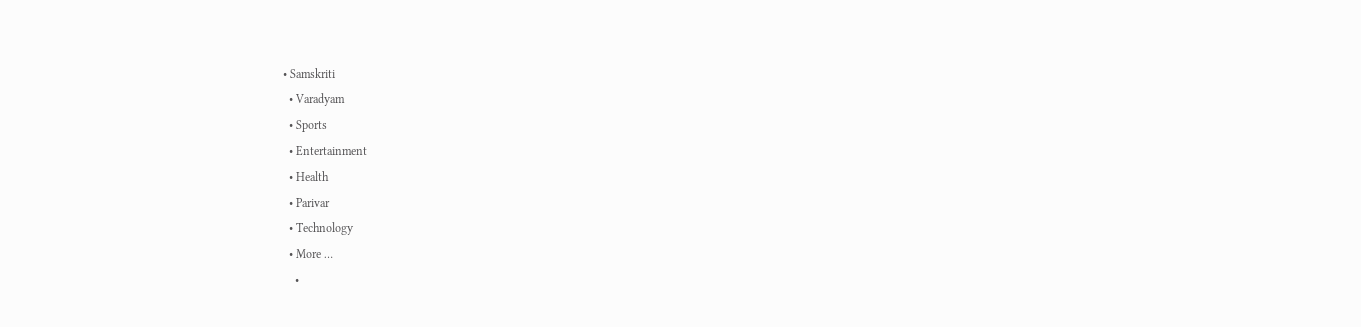• Samskriti
  • Varadyam
  • Sports
  • Entertainment
  • Health
  • Parivar
  • Technology
  • More …
    •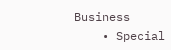Business
    • Special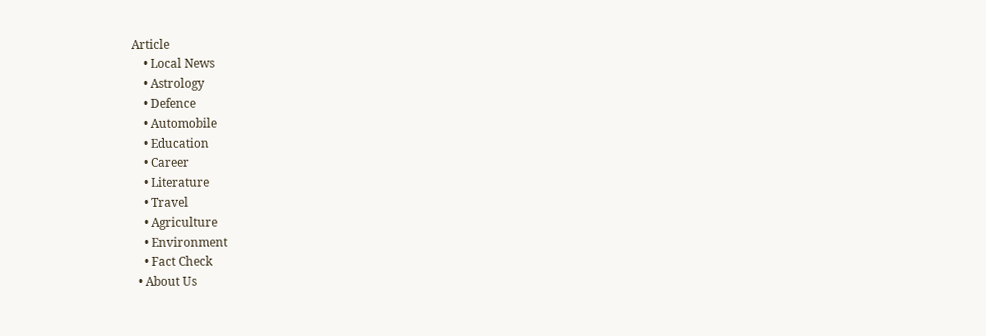Article
    • Local News
    • Astrology
    • Defence
    • Automobile
    • Education
    • Career
    • Literature
    • Travel
    • Agriculture
    • Environment
    • Fact Check
  • About Us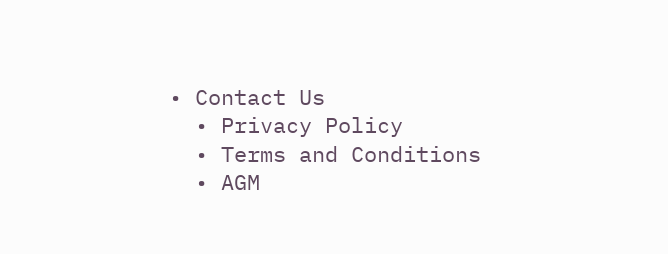• Contact Us
  • Privacy Policy
  • Terms and Conditions
  • AGM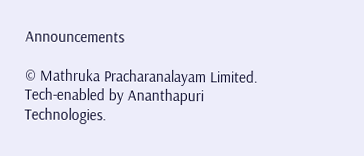Announcements

© Mathruka Pracharanalayam Limited.
Tech-enabled by Ananthapuri Technologies.